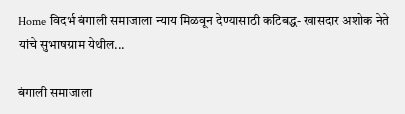Home विदर्भ बंगाली समाजाला न्याय मिळवून देण्यासाठी कटिबद्ध- खासदार अशोक नेते यांचे सुभाषग्राम येथील...

बंगाली समाजाला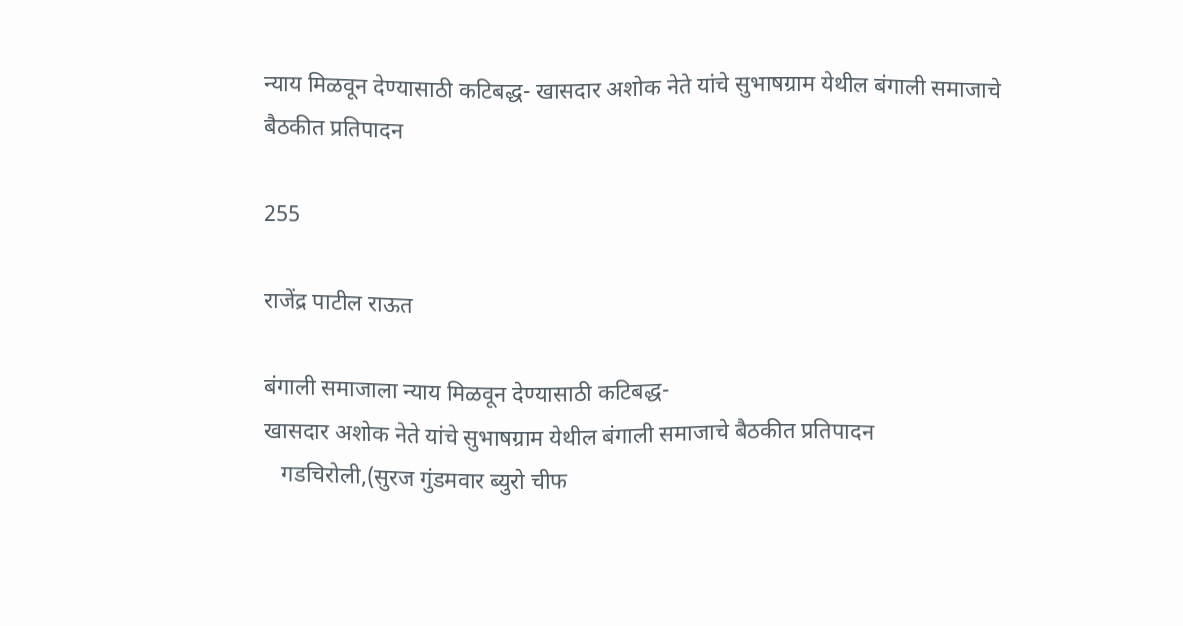न्याय मिळवून देण्यासाठी कटिबद्ध- खासदार अशोक नेते यांचे सुभाषग्राम येथील बंगाली समाजाचे बैठकीत प्रतिपादन

255

राजेंद्र पाटील राऊत

बंगाली समाजाला न्याय मिळवून देण्यासाठी कटिबद्ध-
खासदार अशोक नेते यांचे सुभाषग्राम येथील बंगाली समाजाचे बैठकीत प्रतिपादन
   गडचिरोली,(सुरज गुंडमवार ब्युरो चीफ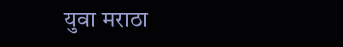युवा मराठा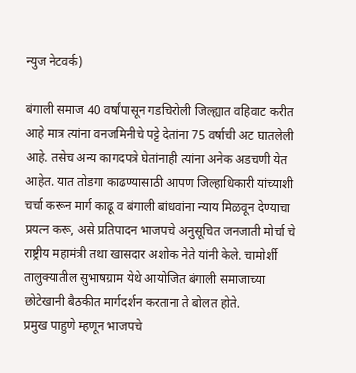न्युज नेटवर्क)

बंगाली समाज 40 वर्षांपासून गडचिरोली जिल्ह्यात वहिवाट करीत आहे मात्र त्यांना वनजमिनीचे पट्टे देतांना 75 वर्षाची अट घातलेली आहे. तसेच अन्य कागदपत्रे घेतांनाही त्यांना अनेक अडचणी येत आहेत. यात तोडगा काढण्यासाठी आपण जिल्हाधिकारी यांच्याशी चर्चा करून मार्ग काढू व बंगाली बांधवांना न्याय मिळवून देण्याचा प्रयत्न करू, असे प्रतिपादन भाजपचे अनुसूचित जनजाती मोर्चा चे राष्ट्रीय महामंत्री तथा खासदार अशोक नेते यांनी केले. चामोर्शी तालुक्यातील सुभाषग्राम येथे आयोजित बंगाली समाजाच्या छोटेखानी बैठकीत मार्गदर्शन करताना ते बोलत होते.
प्रमुख पाहुणे म्हणून भाजपचे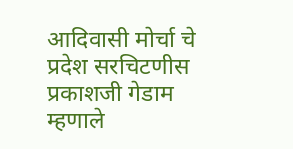आदिवासी मोर्चा चे प्रदेश सरचिटणीस प्रकाशजी गेडाम म्हणाले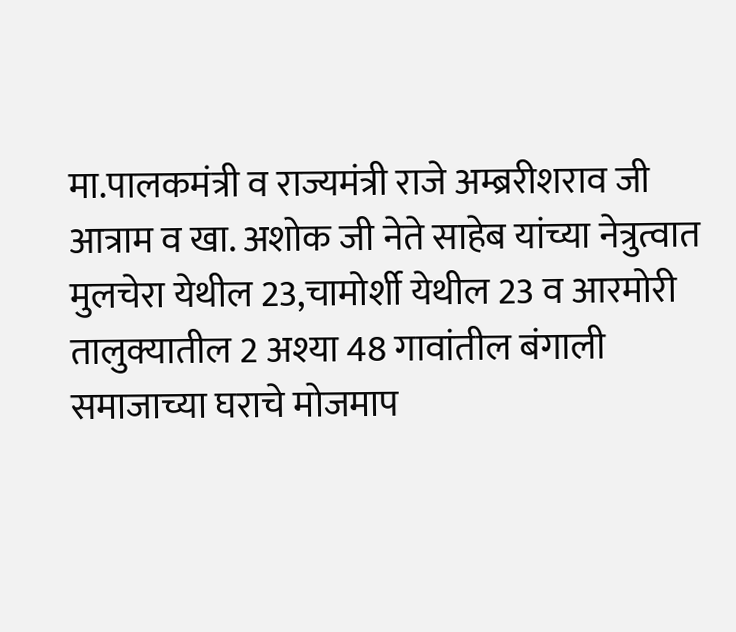मा.पालकमंत्री व राज्यमंत्री राजे अम्ब्ररीशराव जी आत्राम व खा. अशोक जी नेते साहेब यांच्या नेत्रुत्वात मुलचेरा येथील 23,चामोर्शी येथील 23 व आरमोरी तालुक्यातील 2 अश्या 48 गावांतील बंगाली समाजाच्या घराचे मोजमाप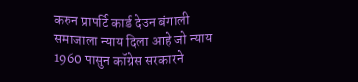करुन प्रापर्टि कार्ड देउन बंगाली समाजाला न्याय दिला आहे जो न्याय 1960 पासुन कॉग्रेस सरकारने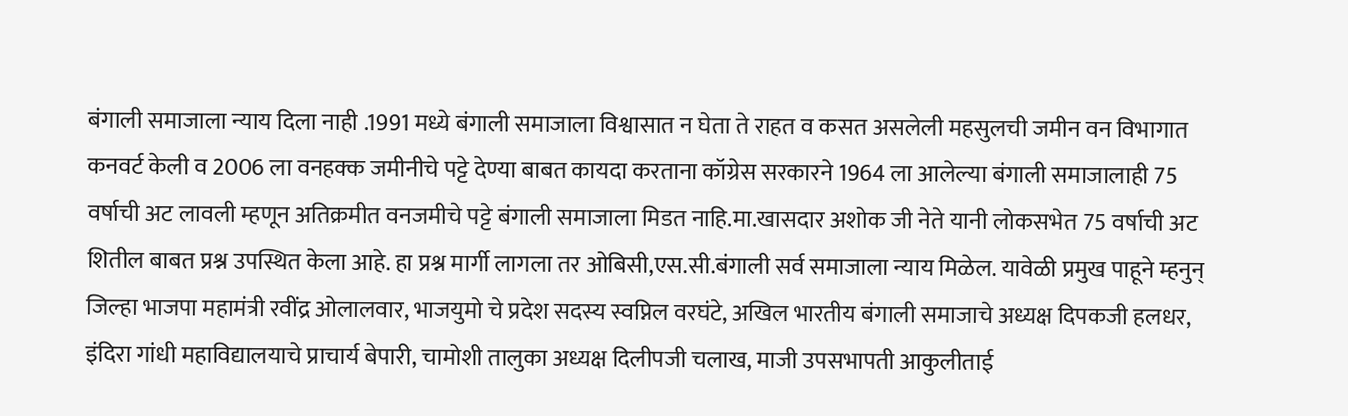बंगाली समाजाला न्याय दिला नाही .1991 मध्ये बंगाली समाजाला विश्वासात न घेता ते राहत व कसत असलेली महसुलची जमीन वन विभागात कनवर्ट केली व 2006 ला वनहक्क जमीनीचे पट्टे देण्या बाबत कायदा करताना कॉग्रेस सरकारने 1964 ला आलेल्या बंगाली समाजालाही 75 वर्षाची अट लावली म्हणून अतिक्रमीत वनजमीचे पट्टे बंगाली समाजाला मिडत नाहि.मा.खासदार अशोक जी नेते यानी लोकसभेत 75 वर्षाची अट शितील बाबत प्रश्न उपस्थित केला आहे. हा प्रश्न मार्गी लागला तर ओबिसी,एस.सी.बंगाली सर्व समाजाला न्याय मिळेल. यावेळी प्रमुख पाहूने म्हनुन् जिल्हा भाजपा महामंत्री रवींद्र ओलालवार, भाजयुमो चे प्रदेश सदस्य स्वप्निल वरघंटे, अखिल भारतीय बंगाली समाजाचे अध्यक्ष दिपकजी हलधर, इंदिरा गांधी महाविद्यालयाचे प्राचार्य बेपारी, चामोशी तालुका अध्यक्ष दिलीपजी चलाख, माजी उपसभापती आकुलीताई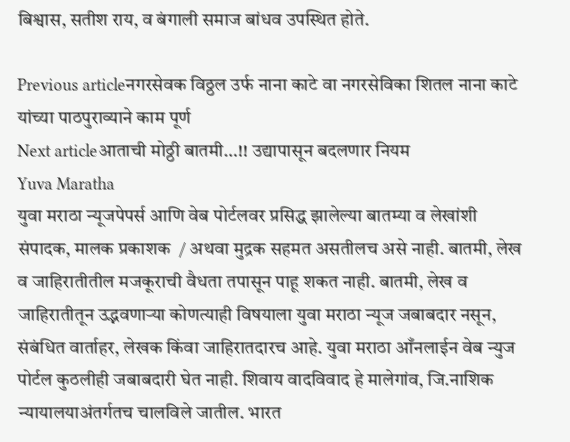बिश्वास, सतीश राय, व बंगाली समाज बांधव उपस्थित होते.

Previous articleनगरसेवक विठ्ठल उर्फ नाना काटे वा नगरसेविका शितल नाना काटे यांच्या पाठपुराव्याने काम पूर्ण
Next articleआताची मोठ्ठी बातमी…!! उद्यापासून बदलणार नियम
Yuva Maratha
युवा मराठा न्यूजपेपर्स आणि वेब पोर्टलवर प्रसिद्ध झालेल्या बातम्या व लेखांशी संपादक, मालक प्रकाशक  / अथवा मुद्रक सहमत असतीलच असे नाही. बातमी, लेख व जाहिरातीतील मजकूराची वैधता तपासून पाहू शकत नाही. बातमी, लेख व जाहिरातीतून उद्भवणाऱ्या कोणत्याही विषयाला युवा मराठा न्यूज जबाबदार नसून, संबंधित वार्ताहर, लेखक किंवा जाहिरातदारच आहे. युवा मराठा आँनलाईन वेब न्युज पोर्टल कुठलीही जबाबदारी घेत नाही. शिवाय वादविवाद हे मालेगांव, जि.नाशिक न्यायालयाअंतर्गतच चालविले जातील. भारत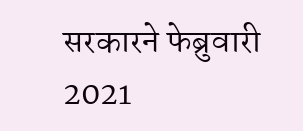सरकारने फेब्रुवारी 2021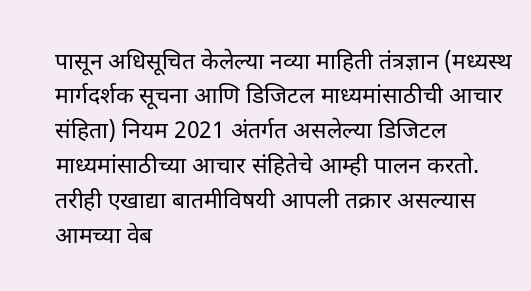पासून अधिसूचित केलेल्या नव्या माहिती तंत्रज्ञान (मध्यस्थ मार्गदर्शक सूचना आणि डिजिटल माध्यमांसाठीची आचार संहिता) नियम 2021 अंतर्गत असलेल्या डिजिटल माध्यमांसाठीच्या आचार संहितेचे आम्ही पालन करतो. तरीही एखाद्या बातमीविषयी आपली तक्रार असल्यास आमच्या वेब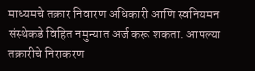माध्यमचे तक्रार निवारण अधिकारी आणि स्वनियमन संस्थेकडे विहित नमुन्यात अर्ज करू शकता. आपल्या तक्रारीचे निराकरण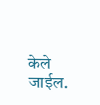केले जाईल.